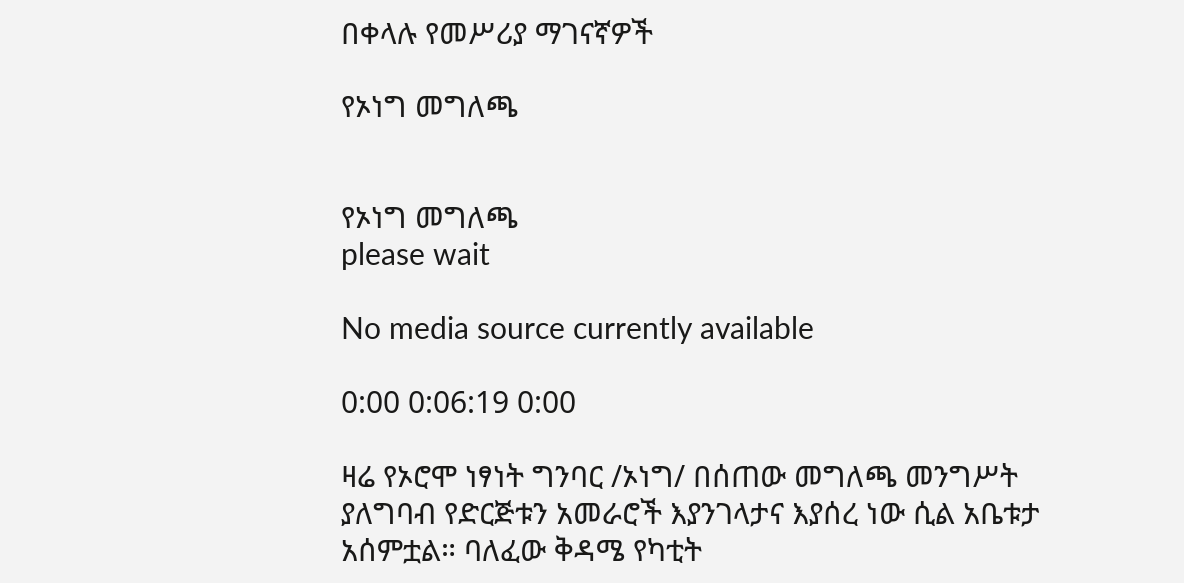በቀላሉ የመሥሪያ ማገናኛዎች

የኦነግ መግለጫ


የኦነግ መግለጫ
please wait

No media source currently available

0:00 0:06:19 0:00

ዛሬ የኦሮሞ ነፃነት ግንባር /ኦነግ/ በሰጠው መግለጫ መንግሥት ያለግባብ የድርጅቱን አመራሮች እያንገላታና እያሰረ ነው ሲል አቤቱታ አሰምቷል። ባለፈው ቅዳሜ የካቲት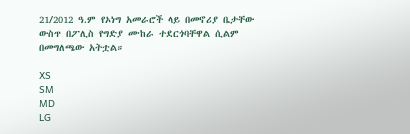21/2012 ዓ.ም የኦነግ አመራሮች ላይ በመኖሪያ ቤታቸው ውስጥ በፖሊስ የግድያ ሙከራ ተደርጎባቸዋል ሲልም በመግለጫው አትቷል።

XS
SM
MD
LG